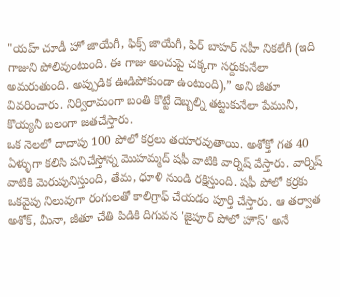"యహ్ చూడీ హో జాయేగీ, ఫిక్స్ జాయేగీ, ఫిర్ బాహర్ నహీ నికలేగీ (ఇది గాజుని పోలివుంటుంది. ఈ గాజు అంచుపై చక్కగా సర్దుకునేలా అమరుతుంది. అప్పుడిక ఊడిపోకుండా ఉంటుంది),” అని జీతూ వివరించారు. నిర్విరామంగా బంతి కొట్టే దెబ్బల్ని తట్టుకునేలా పేమునీ, కొయ్యనీ బలంగా జతచేస్తారు.
ఒక నెలలో దాదాపు 100 పోలో కర్రలు తయారవుతాయి. అశోక్తో గత 40 ఏళ్ళుగా కలిసి పనిచేస్తోన్న మొహమ్మద్ షఫీ వాటికి వార్నిష్ వేస్తారు. వార్నిష్ వాటికి మెరుపునిస్తుంది, తేమ, ధూళి నుండి రక్షిస్తుంది. షఫీ పోలో కర్రకు ఒకవైపు నిలువుగా రంగులతో కాలిగ్రాఫ్ చేయడం పూర్తి చేస్తారు. ఆ తర్వాత అశోక్, మీనా, జీతూ చేతి పిడికి దిగువన 'జైపూర్ పోలో హౌస్' అనే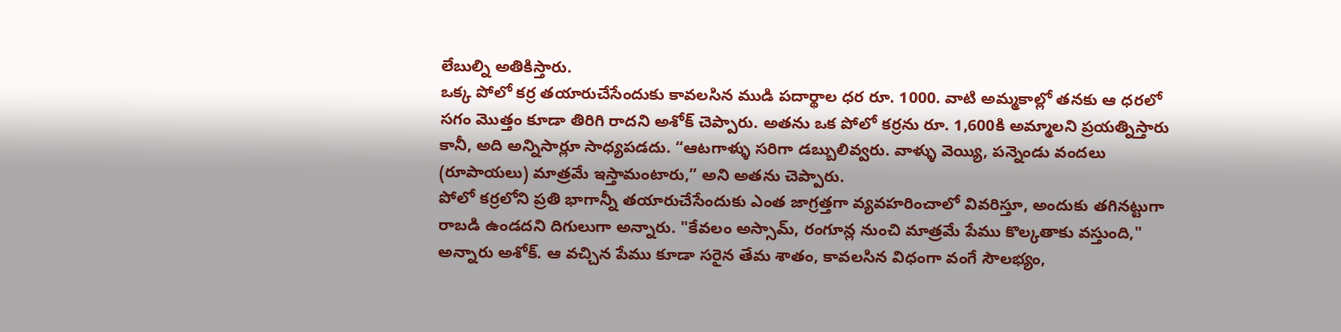లేబుల్ని అతికిస్తారు.
ఒక్క పోలో కర్ర తయారుచేసేందుకు కావలసిన ముడి పదార్థాల ధర రూ. 1000. వాటి అమ్మకాల్లో తనకు ఆ ధరలో సగం మొత్తం కూడా తిరిగి రాదని అశోక్ చెప్పారు. అతను ఒక పోలో కర్రను రూ. 1,600కి అమ్మాలని ప్రయత్నిస్తారు కానీ, అది అన్నిసార్లూ సాధ్యపడదు. “ఆటగాళ్ళు సరిగా డబ్బులివ్వరు. వాళ్ళు వెయ్యి, పన్నెండు వందలు (రూపాయలు) మాత్రమే ఇస్తామంటారు,” అని అతను చెప్పారు.
పోలో కర్రలోని ప్రతి భాగాన్నీ తయారుచేసేందుకు ఎంత జాగ్రత్తగా వ్యవహరించాలో వివరిస్తూ, అందుకు తగినట్టుగా రాబడి ఉండదని దిగులుగా అన్నారు. "కేవలం అస్సామ్, రంగూన్ల నుంచి మాత్రమే పేము కొల్కతాకు వస్తుంది," అన్నారు అశోక్. ఆ వచ్చిన పేము కూడా సరైన తేమ శాతం, కావలసిన విధంగా వంగే సౌలభ్యం,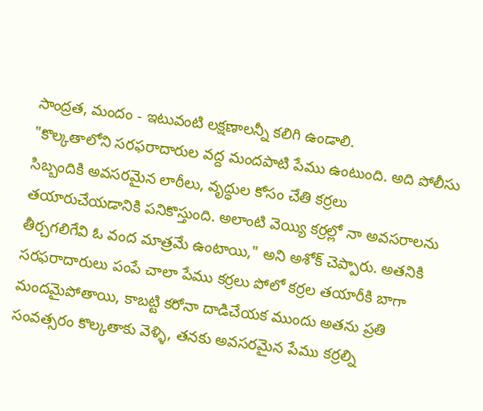సాంద్రత, మందం - ఇటువంటి లక్షణాలన్నీ కలిగి ఉండాలి.
"కొల్కతాలోని సరఫరాదారుల వద్ద మందపాటి పేము ఉంటుంది. అది పోలీసు సిబ్బందికి అవసరమైన లాఠీలు, వృద్ధుల కోసం చేతి కర్రలు తయారుచేయడానికి పనికొస్తుంది. అలాంటి వెయ్యి కర్రల్లో నా అవసరాలను తీర్చగలిగేవి ఓ వంద మాత్రమే ఉంటాయి," అని అశోక్ చెప్పారు. అతనికి సరఫరాదారులు పంపే చాలా పేము కర్రలు పోలో కర్రల తయారీకి బాగా మందమైపోతాయి, కాబట్టి కరోనా దాడిచేయక ముందు అతను ప్రతి సంవత్సరం కొల్కతాకు వెళ్ళి, తనకు అవసరమైన పేము కర్రల్ని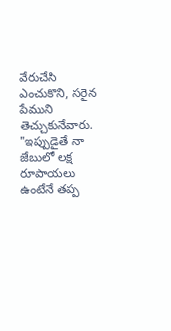వేరుచేసి ఎంచుకొని, సరైన పేముని తెచ్చుకునేవారు. "ఇప్పుడైతే నా జేబులో లక్ష రూపాయలు ఉంటేనే తప్ప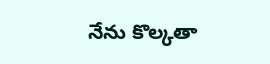నేను కొల్కతా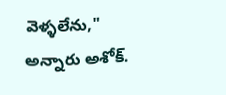వెళ్ళలేను," అన్నారు అశోక్.